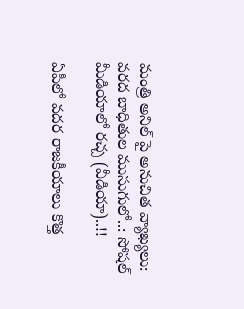మంత్రి అనిల్ పై అనుచిత వ్యాఖ్యలు: వరద బాధితుల ముసుగులో..: సోషల్ మీడియాలో రచ్చ (వీడియా)..!!

ఏపీలో వదర రాజకీయాలు కొత్త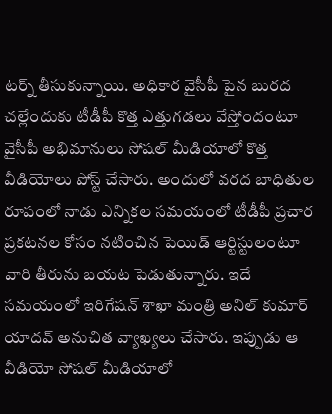టర్న్ తీసుకున్నాయి. అధికార వైసీపీ పైన బురద చల్లేందుకు టీడీపీ కొత్త ఎత్తుగడలు వేస్తోందంటూ వైసీపీ అభిమానులు సోషల్ మీడియాలో కొత్త వీడియోలు పోస్ట్ చేసారు. అందులో వరద బాధితుల రూపంలో నాడు ఎన్నికల సమయంలో టీడీపీ ప్రచార ప్రకటనల కోసం నటించిన పెయిడ్ ఆర్టిస్టులంటూ వారి తీరును బయట పెడుతున్నారు. ఇదే సమయంలో ఇరిగేషన్ శాఖా మంత్రి అనిల్ కుమార్ యాదవ్ అనుచిత వ్యాఖ్యలు చేసారు. ఇప్పుడు ఆ వీడియో సోషల్ మీడియాలో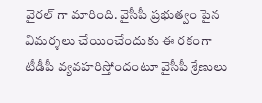వైరల్ గా మారింది. వైసీపీ ప్రభుత్వం పైన విమర్శలు చేయించేందుకు ఈ రకంగా టీడీపీ వ్యవహరిస్తోందంటూ వైసీపీ శ్రేణులు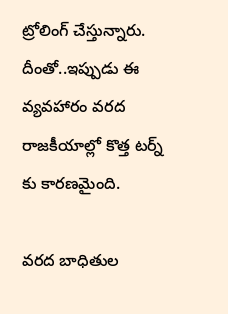ట్రోలింగ్ చేస్తున్నారు. దీంతో..ఇప్పుడు ఈ వ్యవహారం వరద రాజకీయాల్లో కొత్త టర్న్ కు కారణమైంది.

వరద బాధితుల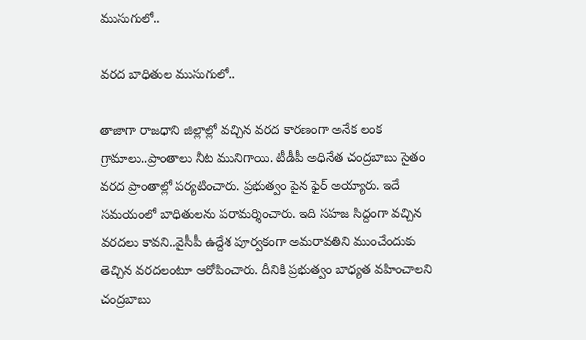ముసుగులో..

వరద బాధితుల ముసుగులో..

తాజాగా రాజధాని జిల్లాల్లో వచ్చిన వరద కారణంగా అనేక లంక గ్రామాలు..ప్రాంతాలు నీట మునిగాయి. టీడీపీ అధినేత చంద్రబాబు సైతం వరద ప్రాంతాల్లో పర్యటించారు. ప్రభుత్వం పైన ఫైర్ అయ్యారు. ఇదే సమయంలో బాధితులను పరామర్శించారు. ఇది సహజ సిద్దంగా వచ్చిన వరదలు కావని..వైసీపీ ఉద్దేశ పూర్వకంగా అమరావతిని ముంచేందుకు తెచ్చిన వరదలంటూ ఆరోపించారు. దీనికి ప్రభుత్వం బాధ్యత వహించాలని చంద్రబాబు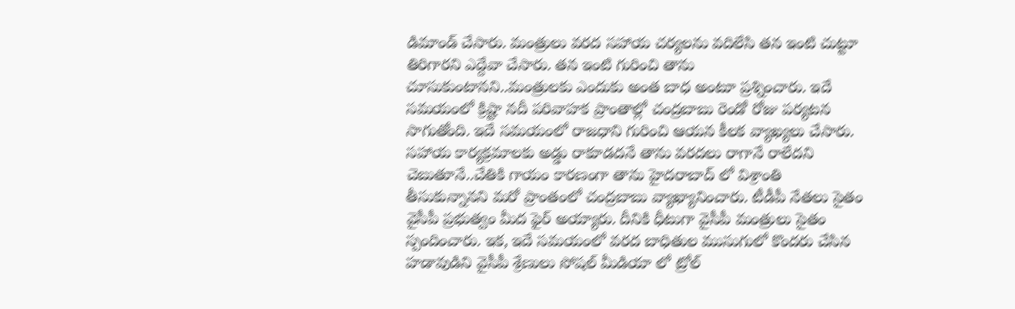డిమాండ్ చేసారు. మంత్రులు వరద సహాయ చర్యలను వదిలేసి తన ఇంటి చుట్టూ తిరిగారని ఎద్దేవా చేసారు. తన ఇంటి గురించి తాను చూసుకుంటానని..మంత్రులకు ఎందుకు అంత బాధ అంటూ ప్రశ్నించారు. ఇదే సమయంలో క్రిష్టా నదీ పరివాహక ప్రాంతాల్లో చంద్రబాబు రెండో రోజు పర్యటన సాగుతోంది. ఇదే సమయంలో రాజధాని గురించి ఆయన కీలక వ్యాఖ్యలు చేసారు. సహాయ కార్యక్రమాలకు అడ్డు రాకూడదనే తాను వరదలు రాగానే రాలేదని చెబుతూనే..చేతికి గాయం కారణంగా తాను హైదరాబాద్ లో విశ్రాంతి తీసుకున్నానని మరో ప్రాంతంలో చంద్రబాబు వ్యాఖ్యానించారు. టీడీపీ నేతలు సైతం వైసీపీ ప్రభుత్వం మీద ఫైర్ అయ్యారు. దీనికి ధీటుగా వైసీపీ మంత్రులు సైతం స్పందించారు. ఇక, ఇదే సమయంలో వరద బాధితుల ముసుగులో కొందరు చేసిన హడావుడిని వైసీపీ శ్రేణులు సోషల్ మీడియా లో ట్రోల్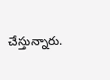చేస్తున్నారు.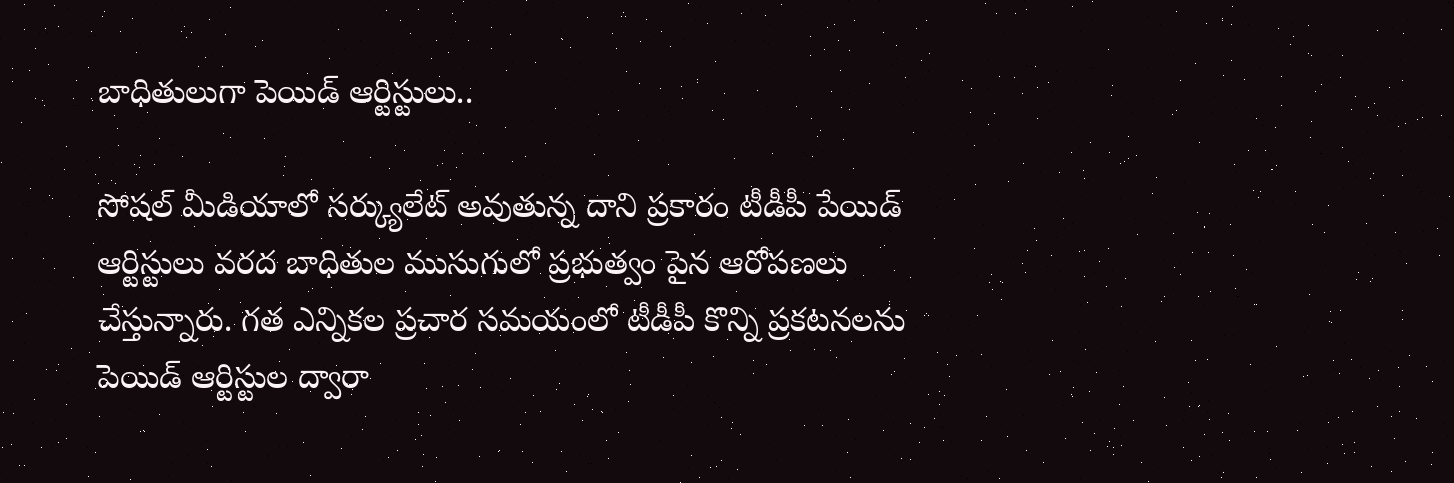బాధితులుగా పెయిడ్ ఆర్టిస్టులు..

సోషల్ మీడియాలో సర్క్యులేట్ అవుతున్న దాని ప్రకారం టీడీపీ పేయిడ్ ఆర్టిస్టులు వరద బాధితుల ముసుగులో ప్రభుత్వం పైన ఆరోపణలు చేస్తున్నారు. గత ఎన్నికల ప్రచార సమయంలో టీడీపీ కొన్ని ప్రకటనలను పెయిడ్ ఆర్టిస్టుల ద్వారా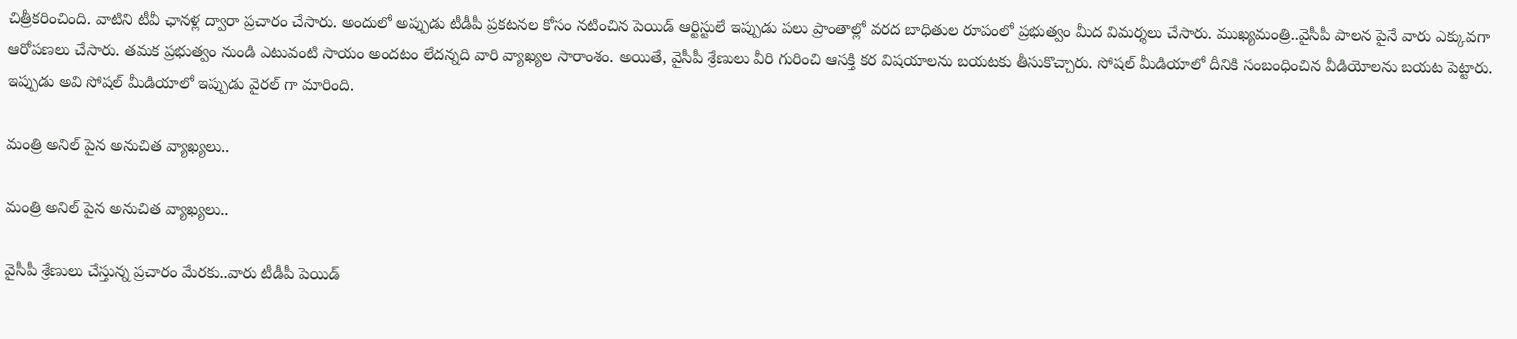చిత్రీకరించింది. వాటిని టీవీ ఛానళ్ల ద్వారా ప్రచారం చేసారు. అందులో అప్పుడు టీడీపీ ప్రకటనల కోసం నటించిన పెయిడ్ ఆర్టిస్టులే ఇప్పుడు పలు ప్రాంతాల్లో వరద బాధితుల రూపంలో ప్రభుత్వం మీద విమర్శలు చేసారు. ముఖ్యమంత్రి..వైసీపీ పాలన పైనే వారు ఎక్కువగా ఆరోపణలు చేసారు. తమక ప్రభుత్వం నుండి ఎటువంటి సాయం అందటం లేదన్నది వారి వ్యాఖ్యల సారాంశం. అయితే, వైసీపీ శ్రేణులు వీరి గురించి ఆసక్తి కర విషయాలను బయటకు తీసుకొచ్చారు. సోషల్ మీడియాలో దీనికి సంబంధించిన వీడియోలను బయట పెట్టారు. ఇప్పుడు అవి సోషల్ మీడియాలో ఇప్పుడు వైరల్ గా మారింది.

మంత్రి అనిల్ పైన అనుచిత వ్యాఖ్యలు..

మంత్రి అనిల్ పైన అనుచిత వ్యాఖ్యలు..

వైసీపీ శ్రేణులు చేస్తున్న ప్రచారం మేరకు..వారు టీడీపీ పెయిడ్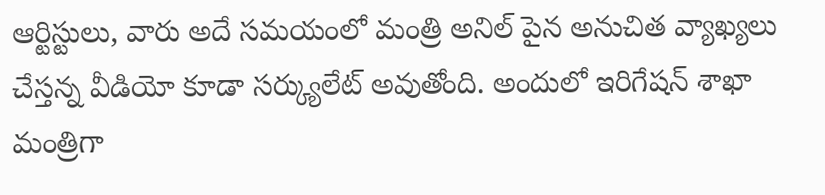ఆర్టిస్టులు, వారు అదే సమయంలో మంత్రి అనిల్ పైన అనుచిత వ్యాఖ్యలు చేస్తన్న వీడియో కూడా సర్క్యులేట్ అవుతోంది. అందులో ఇరిగేషన్ శాఖా మంత్రిగా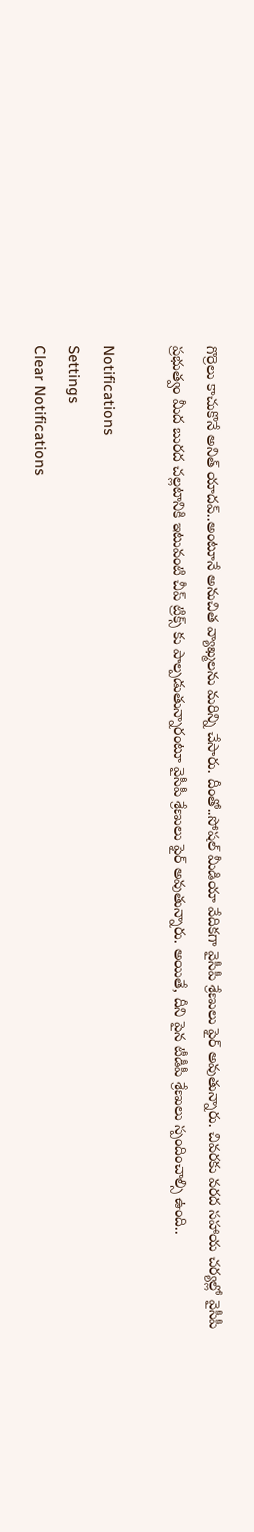గొర్రెలు కాచుకొనే అనిత్ యాదవ్..అంటూనే అనుచిత వ్యాఖ్మలను మరిన్ని చేసారు. దీంతో..సోషల్ మీడియా వేదికగా వైసీపీ శ్రేణులు ఫైర్ అవుతున్నారు. చివరకు వరద సహాయ చర్యల్లో వైసీపీ ప్రభుత్వం మీద బురద చల్లటానికి ఇటువంటి చీప్ ట్రిక్స్ కు పాల్పడుతున్నారంటూ వైసీపీ శ్రేణులు ఫైర్ అవుతున్నారు. అయితే, దీని పైన టీడీపీ శ్రేణులు స్పందించాల్సి ఉంది..

Notifications
Settings
Clear Notifications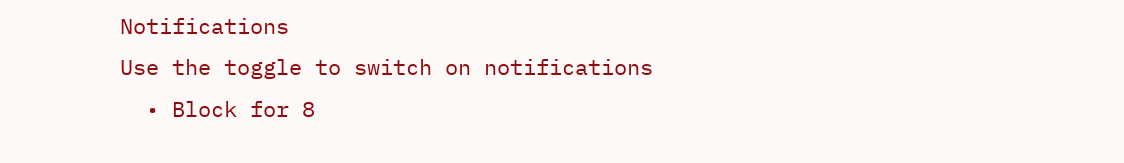Notifications
Use the toggle to switch on notifications
  • Block for 8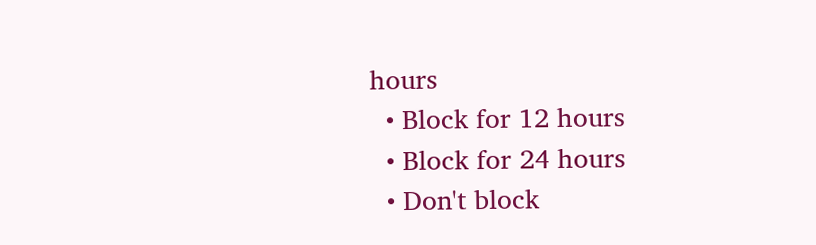hours
  • Block for 12 hours
  • Block for 24 hours
  • Don't block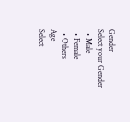Gender
Select your Gender
  • Male
  • Female
  • Others
Age
Select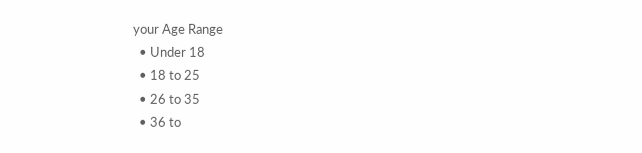your Age Range
  • Under 18
  • 18 to 25
  • 26 to 35
  • 36 to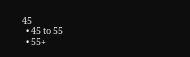45
  • 45 to 55
  • 55+